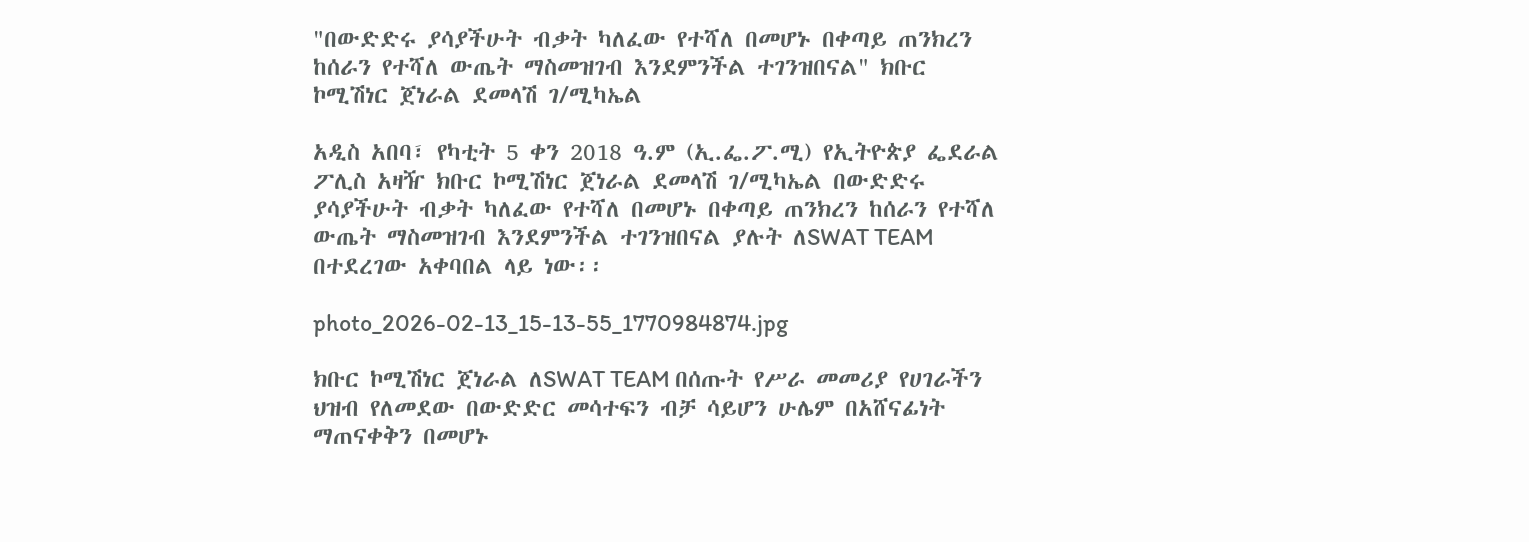"በውድድሩ ያሳያችሁት ብቃት ካለፈው የተሻለ በመሆኑ በቀጣይ ጠንክረን ከሰራን የተሻለ ውጤት ማስመዝገብ እንደምንችል ተገንዝበናል" ክቡር ኮሚሽነር ጀነራል ደመላሽ ገ/ሚካኤል

አዲስ አበባ፣ የካቲት 5 ቀን 2018 ዓ.ም (ኢ.ፌ.ፖ.ሚ) የኢትዮጵያ ፌደራል ፖሊስ አዛዥ ክቡር ኮሚሽነር ጀነራል ደመላሽ ገ/ሚካኤል በውድድሩ ያሳያችሁት ብቃት ካለፈው የተሻለ በመሆኑ በቀጣይ ጠንክረን ከሰራን የተሻለ ውጤት ማስመዝገብ እንደምንችል ተገንዝበናል ያሉት ለSWAT TEAM በተደረገው አቀባበል ላይ ነው፡፡

photo_2026-02-13_15-13-55_1770984874.jpg

ክቡር ኮሚሽነር ጀነራል ለSWAT TEAM በሰጡት የሥራ መመሪያ የሀገራችን ህዝብ የለመደው በውድድር መሳተፍን ብቻ ሳይሆን ሁሌም በአሸናፊነት ማጠናቀቅን በመሆኑ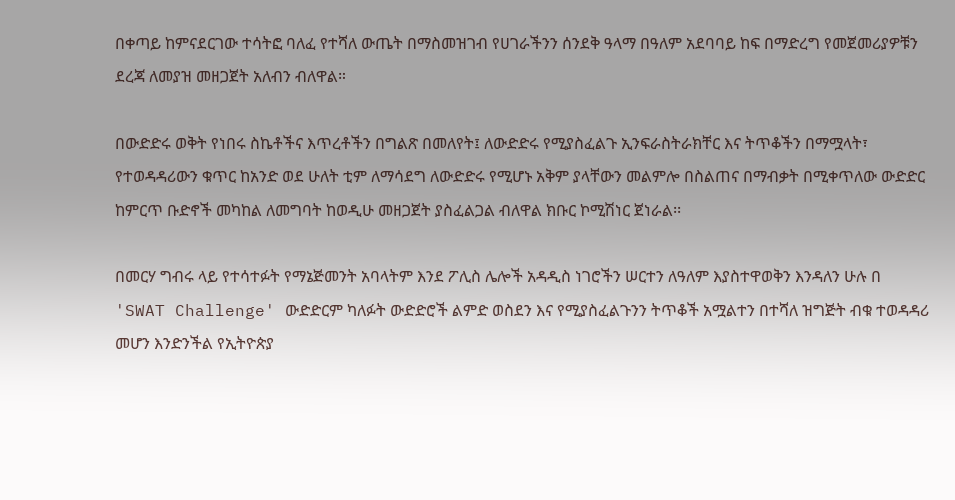በቀጣይ ከምናደርገው ተሳትፎ ባለፈ የተሻለ ውጤት በማስመዝገብ የሀገራችንን ሰንደቅ ዓላማ በዓለም አደባባይ ከፍ በማድረግ የመጀመሪያዎቹን ደረጃ ለመያዝ መዘጋጀት አለብን ብለዋል።

በውድድሩ ወቅት የነበሩ ስኬቶችና እጥረቶችን በግልጽ በመለየት፤ ለውድድሩ የሚያስፈልጉ ኢንፍራስትራክቸር እና ትጥቆችን በማሟላት፣ የተወዳዳሪውን ቁጥር ከአንድ ወደ ሁለት ቲም ለማሳደግ ለውድድሩ የሚሆኑ አቅም ያላቸውን መልምሎ በስልጠና በማብቃት በሚቀጥለው ውድድር ከምርጥ ቡድኖች መካከል ለመግባት ከወዲሁ መዘጋጀት ያስፈልጋል ብለዋል ክቡር ኮሚሽነር ጀነራል፡፡

በመርሃ ግብሩ ላይ የተሳተፉት የማኔጅመንት አባላትም እንደ ፖሊስ ሌሎች አዳዲስ ነገሮችን ሠርተን ለዓለም እያስተዋወቅን እንዳለን ሁሉ በ 'SWAT Challenge' ውድድርም ካለፉት ውድድሮች ልምድ ወስደን እና የሚያስፈልጉንን ትጥቆች አሟልተን በተሻለ ዝግጅት ብቁ ተወዳዳሪ መሆን እንድንችል የኢትዮጵያ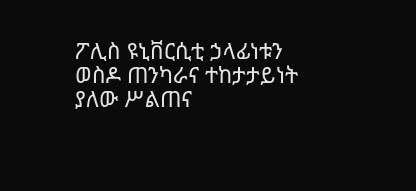ፖሊስ ዩኒቨርሲቲ ኃላፊነቱን ወስዶ ጠንካራና ተከታታይነት ያለው ሥልጠና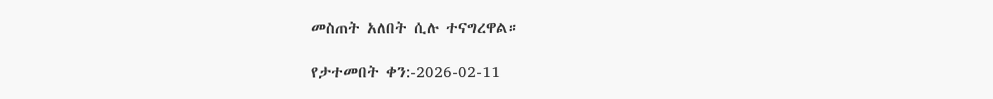መስጠት አለበት ሲሉ ተናግረዋል።

የታተመበት ቀን:-2026-02-11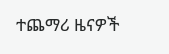ተጨማሪ ዜናዎች